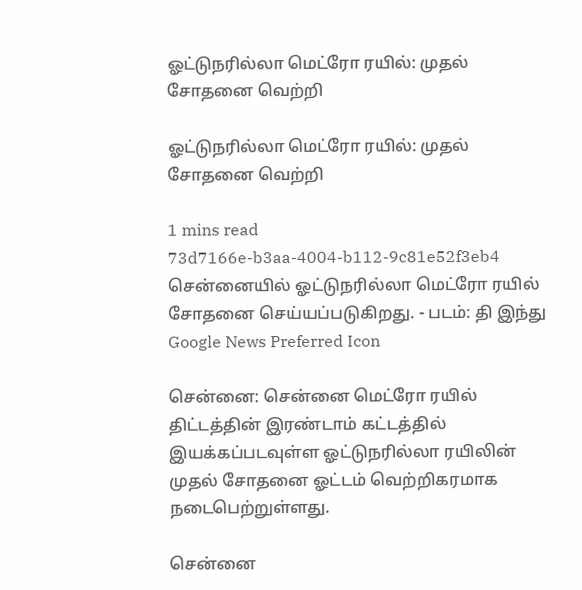ஓட்டுநரில்லா மெட்ரோ ரயில்: முதல் சோதனை வெற்றி

ஓட்டுநரில்லா மெட்ரோ ரயில்: முதல் சோதனை வெற்றி

1 mins read
73d7166e-b3aa-4004-b112-9c81e52f3eb4
சென்னையில் ஓட்டுநரில்லா மெட்ரோ ரயில் சோதனை செய்யப்படுகிறது. - படம்: தி இந்து
Google News Preferred Icon

சென்னை: சென்னை மெட்ரோ ரயில் திட்டத்தின் இரண்டாம் கட்டத்தில் இயக்கப்படவுள்ள ஓட்டுநரில்லா ரயிலின் முதல் சோதனை ஓட்டம் வெற்றிகரமாக நடைபெற்றுள்ளது.

சென்னை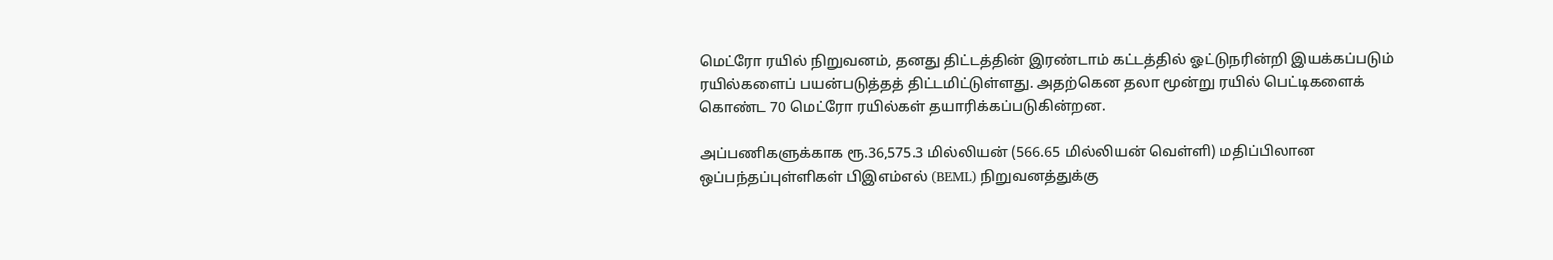மெட்ரோ ரயில் நிறுவனம், தனது திட்டத்தின் இரண்டாம் கட்டத்தில் ஓட்டுநரின்றி இயக்கப்படும் ரயில்களைப் பயன்படுத்தத் திட்டமிட்டுள்ளது. அதற்கென தலா மூன்று ரயில் பெட்டிகளைக் கொண்ட 70 மெட்ரோ ரயில்கள் தயாரிக்கப்படுகின்றன.

அப்பணிகளுக்காக ரூ.36,575.3 மில்லியன் (566.65 மில்லியன் வெள்ளி) மதிப்பிலான ஒப்பந்தப்புள்ளிகள் பிஇஎம்எல் (BEML) நிறுவனத்துக்கு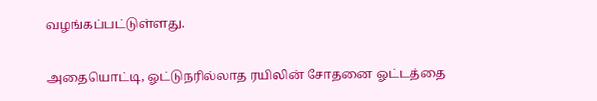வழங்கப்பட்டுள்ளது.

அதையொட்டி, ஓட்டுநரில்லாத ரயிலின் சோதனை ஓட்டத்தை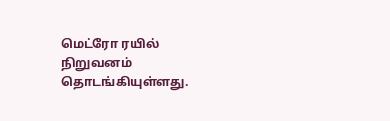மெட்ரோ ரயில் நிறுவனம் தொடங்கியுள்ளது.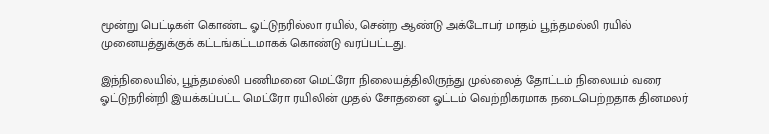மூன்று பெட்டிகள் கொண்ட ஓட்டுநரில்லா ரயில், சென்ற ஆண்டு அக்டோபர் மாதம் பூந்தமல்லி ரயில் முனையத்துக்குக் கட்டங்கட்டமாகக் கொண்டு வரப்பட்டது.

இந்நிலையில், பூந்தமல்லி பணிமனை மெட்ரோ நிலையத்திலிருந்து முல்லைத் தோட்டம் நிலையம் வரை ஓட்டுநரின்றி இயக்கப்பட்ட மெட்ரோ ரயிலின் முதல் சோதனை ஓட்டம் வெற்றிகரமாக நடைபெற்றதாக தினமலர்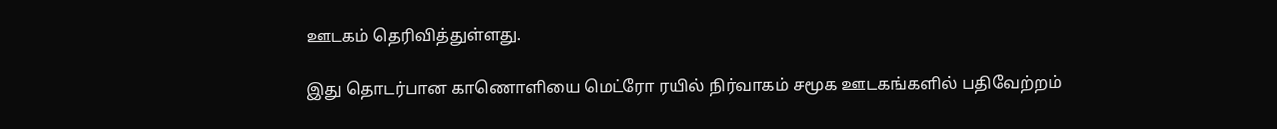ஊடகம் தெரிவித்துள்ளது.

இது தொடர்பான காணொளியை மெட்ரோ ரயில் நிர்வாகம் சமூக ஊடகங்களில் பதிவேற்றம்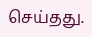செய்தது.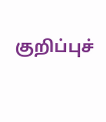குறிப்புச்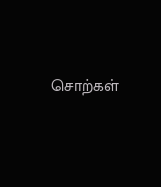சொற்கள்